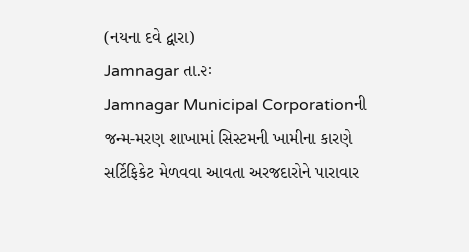(નયના દવે દ્વારા)
Jamnagar તા.૨ઃ
Jamnagar Municipal Corporationની જન્મ-મરણ શાખામાં સિસ્ટમની ખામીના કારણે સર્ટિફિકેટ મેળવવા આવતા અરજદારોને પારાવાર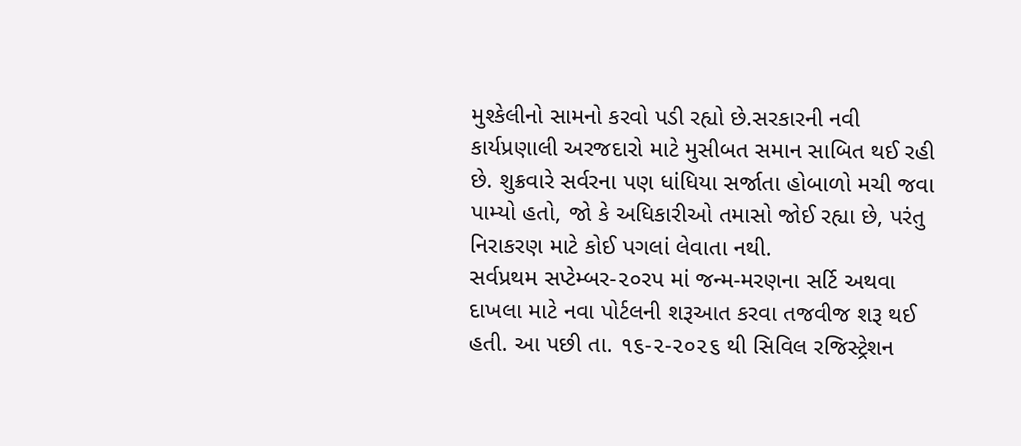મુશ્કેલીનો સામનો કરવો પડી રહ્યો છે.સરકારની નવી કાર્યપ્રણાલી અરજદારો માટે મુસીબત સમાન સાબિત થઈ રહી છે. શુક્રવારે સર્વરના પણ ધાંધિયા સર્જાતા હોબાળો મચી જવા પામ્યો હતો, જો કે અધિકારીઓ તમાસો જોઈ રહ્યા છે, પરંતુ નિરાકરણ માટે કોઈ પગલાં લેવાતા નથી.
સર્વપ્રથમ સપ્ટેમ્બર-૨૦રપ માં જન્મ-મરણના સર્ટિ અથવા દાખલા માટે નવા પોર્ટલની શરૂઆત કરવા તજવીજ શરૂ થઈ હતી. આ પછી તા. ૧૬-૨-૨૦૨૬ થી સિવિલ રજિસ્ટ્રેશન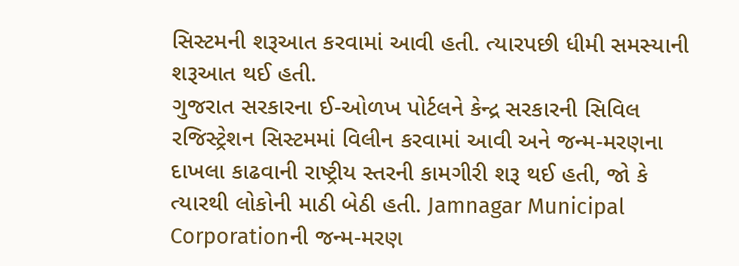સિસ્ટમની શરૂઆત કરવામાં આવી હતી. ત્યારપછી ધીમી સમસ્યાની શરૂઆત થઈ હતી.
ગુજરાત સરકારના ઈ-ઓળખ પોર્ટલને કેન્દ્ર સરકારની સિવિલ રજિસ્ટ્રેશન સિસ્ટમમાં વિલીન કરવામાં આવી અને જન્મ-મરણના દાખલા કાઢવાની રાષ્ટ્રીય સ્તરની કામગીરી શરૂ થઈ હતી, જો કે ત્યારથી લોકોની માઠી બેઠી હતી. Jamnagar Municipal Corporationની જન્મ-મરણ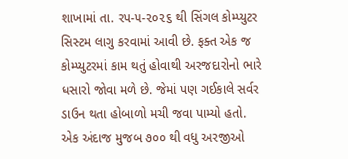શાખામાં તા. રપ-૫-૨૦૨૬ થી સિંગલ કોમ્પ્યુટર સિસ્ટમ લાગુ કરવામાં આવી છે. ફક્ત એક જ કોમ્પ્યુટરમાં કામ થતું હોવાથી અરજદારોનો ભારે ધસારો જોવા મળે છે. જેમાં પણ ગઈકાલે સર્વર ડાઉન થતા હોબાળો મચી જવા પામ્યો હતો.
એક અંદાજ મુજબ ૭૦૦ થી વધુ અરજીઓ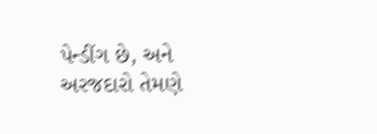પેન્ડીંગ છે, અને અરજદારો તેમણે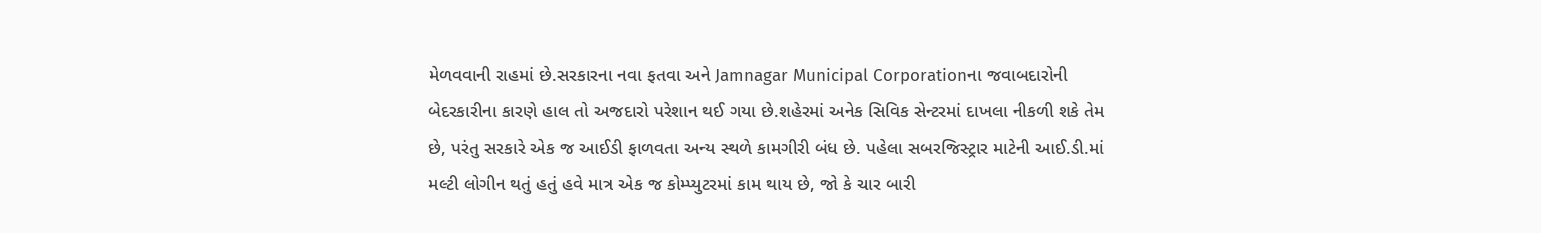મેળવવાની રાહમાં છે.સરકારના નવા ફતવા અને Jamnagar Municipal Corporationના જવાબદારોની બેદરકારીના કારણે હાલ તો અજદારો પરેશાન થઈ ગયા છે.શહેરમાં અનેક સિવિક સેન્ટરમાં દાખલા નીકળી શકે તેમ છે, પરંતુ સરકારે એક જ આઈડી ફાળવતા અન્ય સ્થળે કામગીરી બંધ છે. પહેલા સબરજિસ્ટ્રાર માટેની આઈ.ડી.માં મલ્ટી લોગીન થતું હતું હવે માત્ર એક જ કોમ્પ્યુટરમાં કામ થાય છે, જો કે ચાર બારી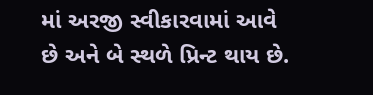માં અરજી સ્વીકારવામાં આવે છે અને બે સ્થળે પ્રિન્ટ થાય છે.